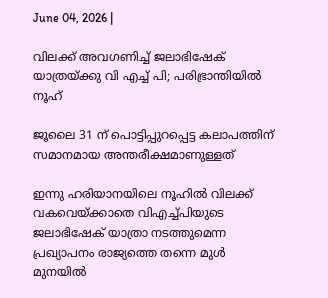June 04, 2026 |

വിലക്ക് അവഗണിച്ച് ജലാഭിഷേക് യാത്രയ്ക്കു വി എച്ച് പി; പരിഭ്രാന്തിയില്‍ നൂഹ്

ജൂലൈ 31 ന് പൊട്ടിപ്പുറപ്പെട്ട കലാപത്തിന് സമാനമായ അന്തരീക്ഷമാണുള്ളത്

ഇന്നു ഹരിയാനയിലെ നൂഹില്‍ വിലക്ക് വകവെയ്ക്കാതെ വിഎച്ച്പിയുടെ ജലാഭിഷേക് യാത്രാ നടത്തുമെന്ന പ്രഖ്യാപനം രാജ്യത്തെ തന്നെ മുള്‍ മുനയില്‍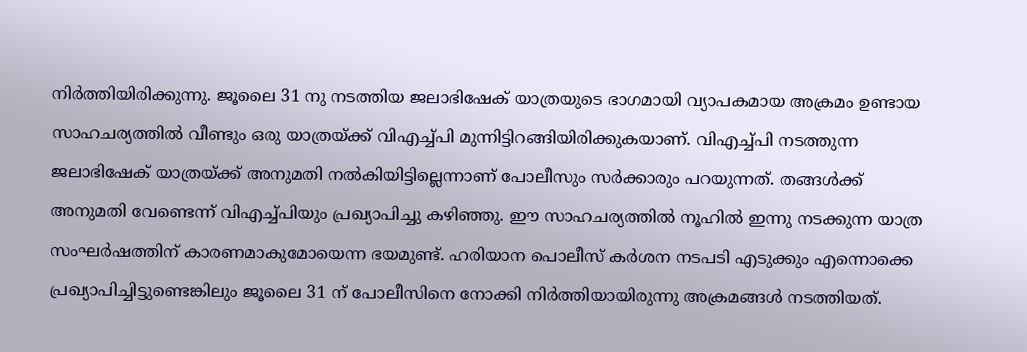നിര്‍ത്തിയിരിക്കുന്നു. ജൂലൈ 31 നു നടത്തിയ ജലാഭിഷേക് യാത്രയുടെ ഭാഗമായി വ്യാപകമായ അക്രമം ഉണ്ടായ സാഹചര്യത്തില്‍ വീണ്ടും ഒരു യാത്രയ്ക്ക് വിഎച്ച്പി മുന്നിട്ടിറങ്ങിയിരിക്കുകയാണ്. വിഎച്ച്പി നടത്തുന്ന ജലാഭിഷേക് യാത്രയ്ക്ക് അനുമതി നല്‍കിയിട്ടില്ലെന്നാണ് പോലീസും സര്‍ക്കാരും പറയുന്നത്. തങ്ങള്‍ക്ക് അനുമതി വേണ്ടെന്ന് വിഎച്ച്പിയും പ്രഖ്യാപിച്ചു കഴിഞ്ഞു. ഈ സാഹചര്യത്തില്‍ നൂഹില്‍ ഇന്നു നടക്കുന്ന യാത്ര സംഘര്‍ഷത്തിന് കാരണമാകുമോയെന്ന ഭയമുണ്ട്. ഹരിയാന പൊലീസ് കര്‍ശന നടപടി എടുക്കും എന്നൊക്കെ പ്രഖ്യാപിച്ചിട്ടുണ്ടെങ്കിലും ജൂലൈ 31 ന് പോലീസിനെ നോക്കി നിര്‍ത്തിയായിരുന്നു അക്രമങ്ങള്‍ നടത്തിയത്.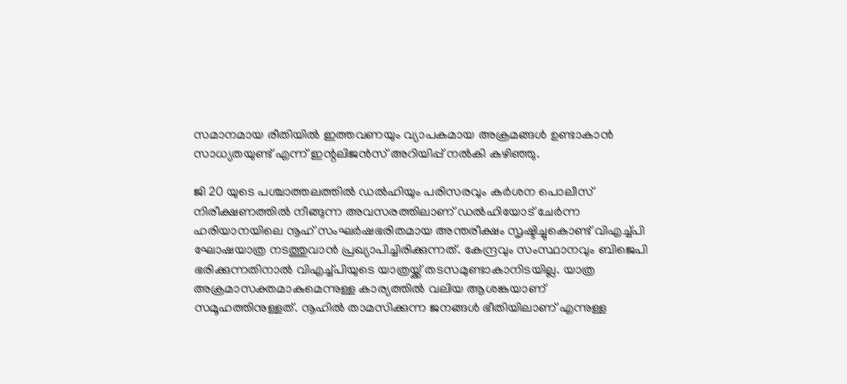സമാനമായ രീതിയില്‍ ഇത്തവണയും വ്യാപകമായ അക്രമങ്ങള്‍ ഉണ്ടാകാന്‍ സാധ്യതയുണ്ട് എന്ന് ഇന്റലിജന്‍സ് അറിയിപ്പ് നല്‍കി കഴിഞ്ഞു.

ജി 20 യുടെ പശ്ചാത്തലത്തില്‍ ഡല്‍ഹിയും പരിസരവും കര്‍ശന പൊലീസ് നിരീക്ഷണത്തില്‍ നീങ്ങുന്ന അവസരത്തിലാണ് ഡല്‍ഹിയോട് ചേര്‍ന്ന ഹരിയാനയിലെ നൂഹ് സംഘര്‍ഷഭരിതമായ അന്തരീക്ഷം സൃഷ്ടിച്ചുകൊണ്ട് വിഎച്ച്പി ഘോഷയാത്ര നടത്തുവാന്‍ പ്രഖ്യാപിച്ചിരിക്കുന്നത്. കേന്ദ്രവും സംസ്ഥാനവും ബിജെപി ഭരിക്കുന്നതിനാല്‍ വിഎച്ച്പിയുടെ യാത്രയ്ക്ക് തടസമുണ്ടാകാനിടയില്ല. യാത്ര അക്രമാസക്തമാകുമെന്നുള്ള കാര്യത്തില്‍ വലിയ ആശങ്കയാണ് സമൂഹത്തിനുള്ളത്. നൂഹില്‍ താമസിക്കുന്ന ജനങ്ങള്‍ ഭീതിയിലാണ് എന്നുള്ള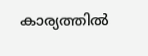കാര്യത്തില്‍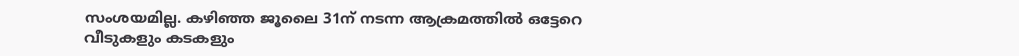സംശയമില്ല. കഴിഞ്ഞ ജൂലൈ 31ന് നടന്ന ആക്രമത്തില്‍ ഒട്ടേറെ വീടുകളും കടകളും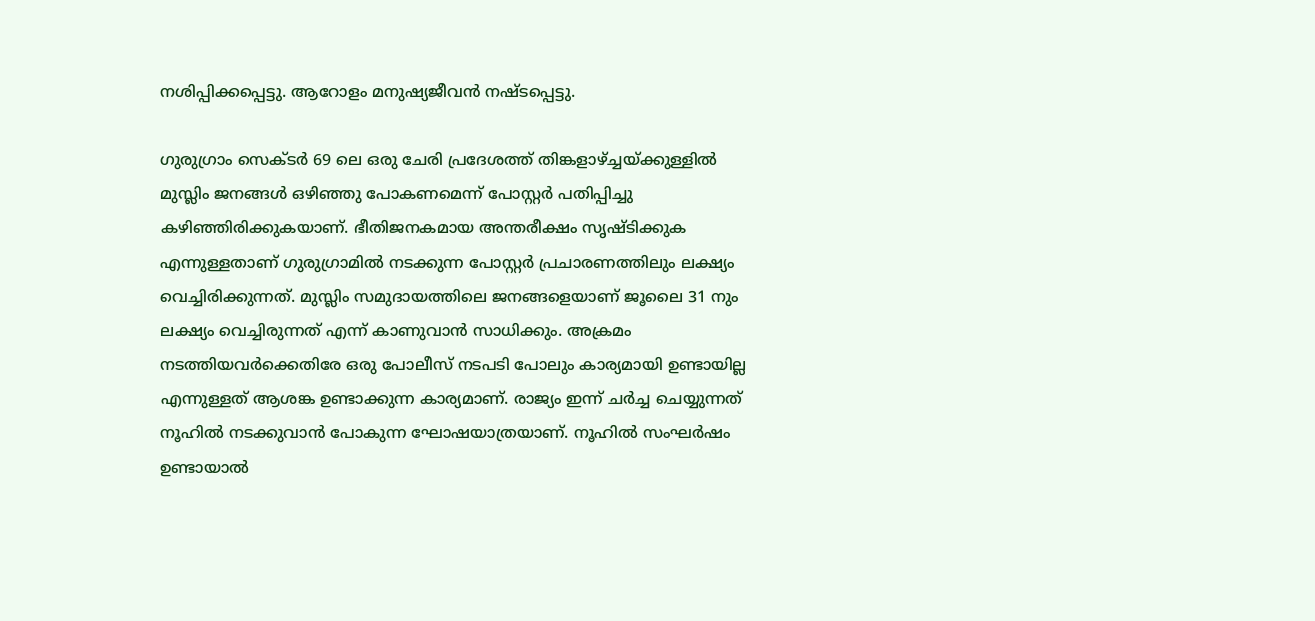നശിപ്പിക്കപ്പെട്ടു. ആറോളം മനുഷ്യജീവന്‍ നഷ്ടപ്പെട്ടു.

ഗുരുഗ്രാം സെക്ടര്‍ 69 ലെ ഒരു ചേരി പ്രദേശത്ത് തിങ്കളാഴ്ച്ചയ്ക്കുള്ളില്‍ മുസ്ലിം ജനങ്ങള്‍ ഒഴിഞ്ഞു പോകണമെന്ന് പോസ്റ്റര്‍ പതിപ്പിച്ചു കഴിഞ്ഞിരിക്കുകയാണ്. ഭീതിജനകമായ അന്തരീക്ഷം സൃഷ്ടിക്കുക എന്നുള്ളതാണ് ഗുരുഗ്രാമില്‍ നടക്കുന്ന പോസ്റ്റര്‍ പ്രചാരണത്തിലും ലക്ഷ്യം വെച്ചിരിക്കുന്നത്. മുസ്ലിം സമുദായത്തിലെ ജനങ്ങളെയാണ് ജൂലൈ 31 നും ലക്ഷ്യം വെച്ചിരുന്നത് എന്ന് കാണുവാന്‍ സാധിക്കും. അക്രമം നടത്തിയവര്‍ക്കെതിരേ ഒരു പോലീസ് നടപടി പോലും കാര്യമായി ഉണ്ടായില്ല എന്നുള്ളത് ആശങ്ക ഉണ്ടാക്കുന്ന കാര്യമാണ്. രാജ്യം ഇന്ന് ചര്‍ച്ച ചെയ്യുന്നത് നൂഹില്‍ നടക്കുവാന്‍ പോകുന്ന ഘോഷയാത്രയാണ്. നൂഹില്‍ സംഘര്‍ഷം ഉണ്ടായാല്‍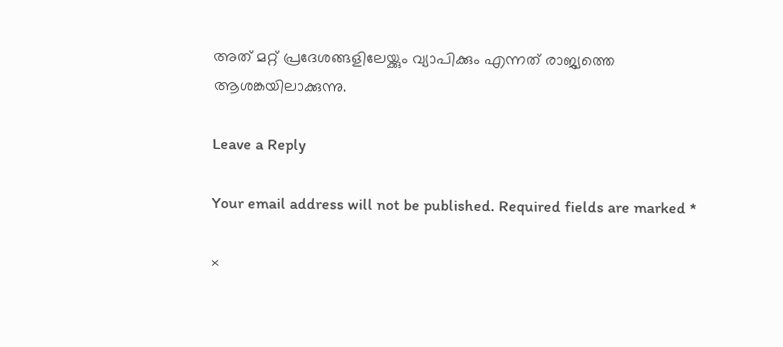അത് മറ്റ് പ്രദേശങ്ങളിലേയ്ക്കും വ്യാപിക്കും എന്നത് രാജ്യത്തെ ആശങ്കയിലാക്കുന്നു.

Leave a Reply

Your email address will not be published. Required fields are marked *

×